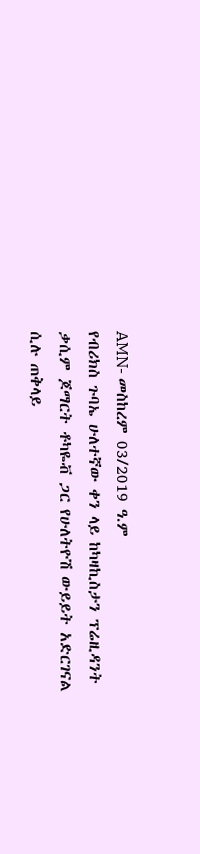AMN- መስከረም 03/2019 ዓ.ም
የብሪክስ ጉባኤ ሁለተኛው ቀን ላይ ከካዛኪስታን ፕሬዚዳንት ቃሲም ጆማርት ቶካዬቭ ጋር የሁለትዮሽ ውይይት አድርገናል ሲሉ ጠቅላይ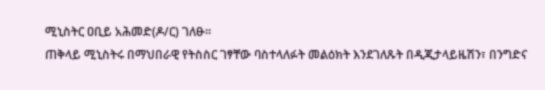ሚኒስትር ዐቢይ አሕመድ(ዶ/ር) ገለፁ፡፡
ጠቅላይ ሚኒስትሩ በማህበራዊ የትስስር ገፃቸው ባስተላለፉት መልዕክት እንደገለጹት በዲጂታላይዜሽን፣ በንግድና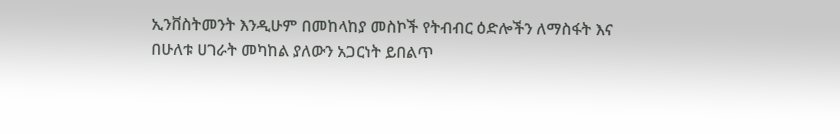ኢንቨስትመንት እንዲሁም በመከላከያ መስኮች የትብብር ዕድሎችን ለማስፋት እና በሁለቱ ሀገራት መካከል ያለውን አጋርነት ይበልጥ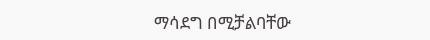ማሳደግ በሚቻልባቸው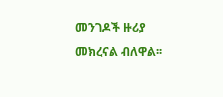መንገዶች ዙሪያ መክረናል ብለዋል፡፡